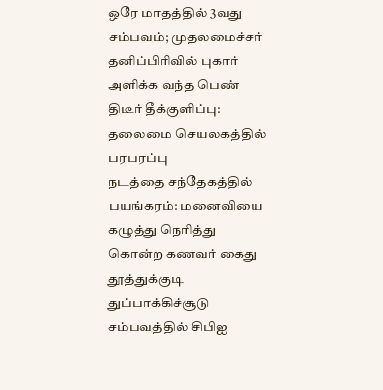ஒரே மாதத்தில் 3வது சம்பவம்; முதலமைச்சர் தனிப்பிரிவில் புகார் அளிக்க வந்த பெண் திடீர் தீக்குளிப்பு: தலைமை செயலகத்தில் பரபரப்பு
நடத்தை சந்தேகத்தில் பயங்கரம்: மனைவியை கழுத்து நெரித்து கொன்ற கணவர் கைது
தூத்துக்குடி துப்பாக்கிச்சூடு சம்பவத்தில் சிபிஐ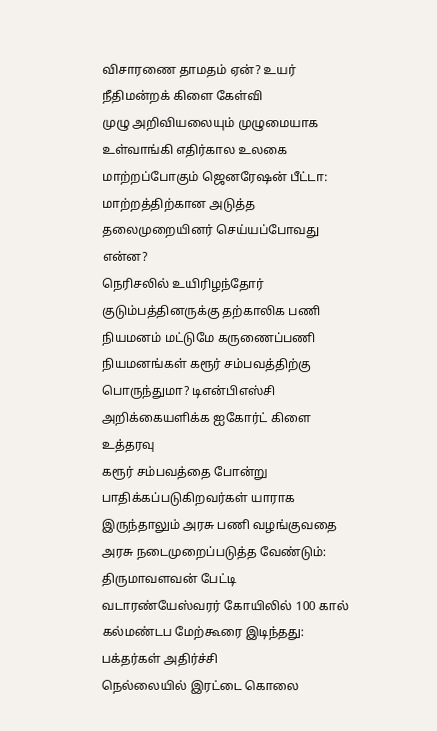விசாரணை தாமதம் ஏன்? உயர் நீதிமன்றக் கிளை கேள்வி
முழு அறிவியலையும் முழுமையாக உள்வாங்கி எதிர்கால உலகை மாற்றப்போகும் ஜெனரேஷன் பீட்டா: மாற்றத்திற்கான அடுத்த தலைமுறையினர் செய்யப்போவது என்ன?
நெரிசலில் உயிரிழந்தோர் குடும்பத்தினருக்கு தற்காலிக பணி நியமனம் மட்டுமே கருணைப்பணி நியமனங்கள் கரூர் சம்பவத்திற்கு பொருந்துமா? டிஎன்பிஎஸ்சி அறிக்கையளிக்க ஐகோர்ட் கிளை உத்தரவு
கரூர் சம்பவத்தை போன்று பாதிக்கப்படுகிறவர்கள் யாராக இருந்தாலும் அரசு பணி வழங்குவதை அரசு நடைமுறைப்படுத்த வேண்டும்: திருமாவளவன் பேட்டி
வடாரண்யேஸ்வரர் கோயிலில் 100 கால் கல்மண்டப மேற்கூரை இடிந்தது: பக்தர்கள் அதிர்ச்சி
நெல்லையில் இரட்டை கொலை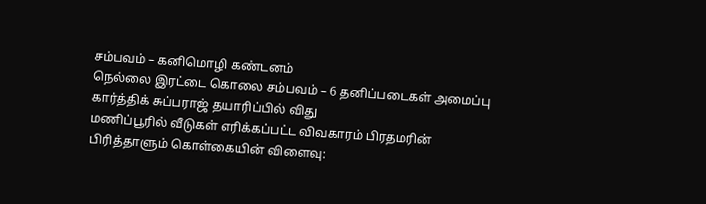சம்பவம் – கனிமொழி கண்டனம்
நெல்லை இரட்டை கொலை சம்பவம் – 6 தனிப்படைகள் அமைப்பு
கார்த்திக் சுப்பராஜ் தயாரிப்பில் விது
மணிப்பூரில் வீடுகள் எரிக்கப்பட்ட விவகாரம் பிரதமரின் பிரித்தாளும் கொள்கையின் விளைவு: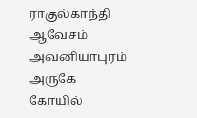ராகுல்காந்தி ஆவேசம்
அவனியாபுரம் அருகே கோயில்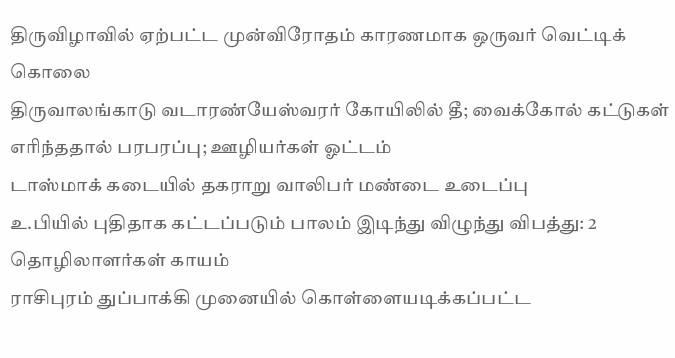திருவிழாவில் ஏற்பட்ட முன்விரோதம் காரணமாக ஒருவர் வெட்டிக் கொலை
திருவாலங்காடு வடாரண்யேஸ்வரர் கோயிலில் தீ; வைக்கோல் கட்டுகள் எரிந்ததால் பரபரப்பு; ஊழியர்கள் ஓட்டம்
டாஸ்மாக் கடையில் தகராறு வாலிபர் மண்டை உடைப்பு
உ.பியில் புதிதாக கட்டப்படும் பாலம் இடிந்து விழுந்து விபத்து: 2 தொழிலாளர்கள் காயம்
ராசிபுரம் துப்பாக்கி முனையில் கொள்ளையடிக்கப்பட்ட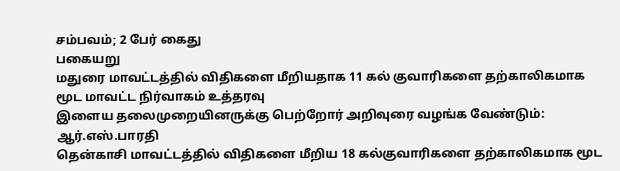சம்பவம்; 2 பேர் கைது
பகையறு
மதுரை மாவட்டத்தில் விதிகளை மீறியதாக 11 கல் குவாரிகளை தற்காலிகமாக மூட மாவட்ட நிர்வாகம் உத்தரவு
இளைய தலைமுறையினருக்கு பெற்றோர் அறிவுரை வழங்க வேண்டும்: ஆர்.எஸ்.பாரதி
தென்காசி மாவட்டத்தில் விதிகளை மீறிய 18 கல்குவாரிகளை தற்காலிகமாக மூட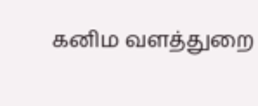கனிம வளத்துறை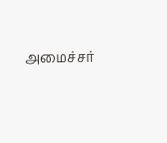அமைச்சர்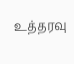உத்தரவு